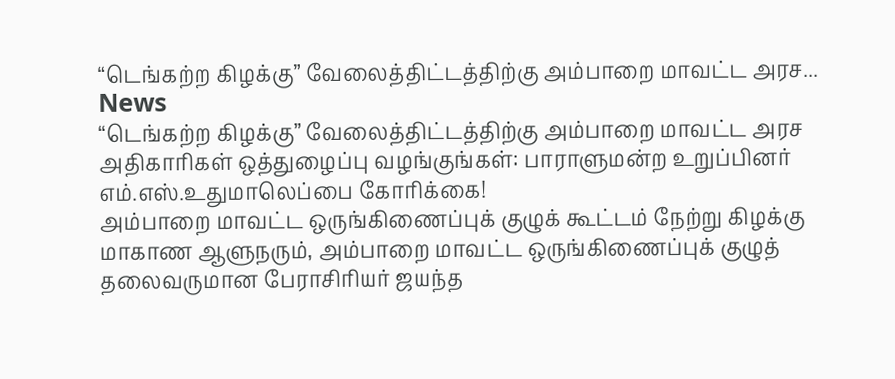“டெங்கற்ற கிழக்கு” வேலைத்திட்டத்திற்கு அம்பாறை மாவட்ட அரச...
News
“டெங்கற்ற கிழக்கு” வேலைத்திட்டத்திற்கு அம்பாறை மாவட்ட அரச அதிகாரிகள் ஒத்துழைப்பு வழங்குங்கள்: பாராளுமன்ற உறுப்பினர் எம்.எஸ்.உதுமாலெப்பை கோரிக்கை!
அம்பாறை மாவட்ட ஒருங்கிணைப்புக் குழுக் கூட்டம் நேற்று கிழக்கு மாகாண ஆளுநரும், அம்பாறை மாவட்ட ஒருங்கிணைப்புக் குழுத் தலைவருமான பேராசிரியர் ஜயந்த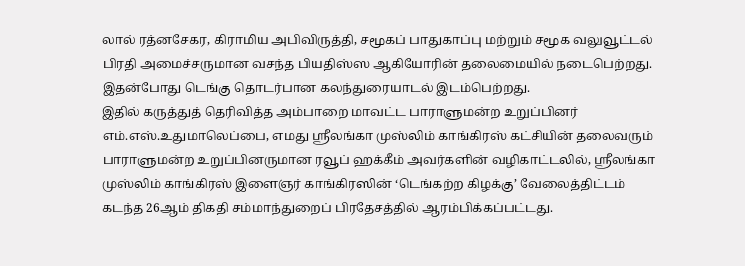லால் ரத்னசேகர, கிராமிய அபிவிருத்தி, சமூகப் பாதுகாப்பு மற்றும் சமூக வலுவூட்டல் பிரதி அமைச்சருமான வசந்த பியதிஸ்ஸ ஆகியோரின் தலைமையில் நடைபெற்றது. இதன்போது டெங்கு தொடர்பான கலந்துரையாடல் இடம்பெற்றது.
இதில் கருத்துத் தெரிவித்த அம்பாறை மாவட்ட பாராளுமன்ற உறுப்பினர் எம்.எஸ்.உதுமாலெப்பை, எமது ஶ்ரீலங்கா முஸ்லிம் காங்கிரஸ் கட்சியின் தலைவரும் பாராளுமன்ற உறுப்பினருமான ரவூப் ஹக்கீம் அவர்களின் வழிகாட்டலில், ஶ்ரீலங்கா முஸ்லிம் காங்கிரஸ் இளைஞர் காங்கிரஸின் ‘டெங்கற்ற கிழக்கு’ வேலைத்திட்டம் கடந்த 26ஆம் திகதி சம்மாந்துறைப் பிரதேசத்தில் ஆரம்பிக்கப்பட்டது.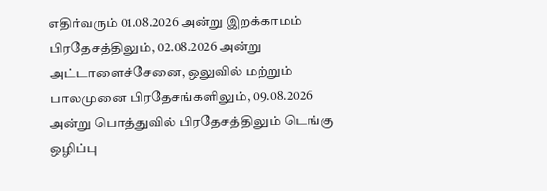எதிர்வரும் 01.08.2026 அன்று இறக்காமம் பிரதேசத்திலும், 02.08.2026 அன்று அட்டாளைச்சேனை, ஒலுவில் மற்றும் பாலமுனை பிரதேசங்களிலும், 09.08.2026 அன்று பொத்துவில் பிரதேசத்திலும் டெங்கு ஒழிப்பு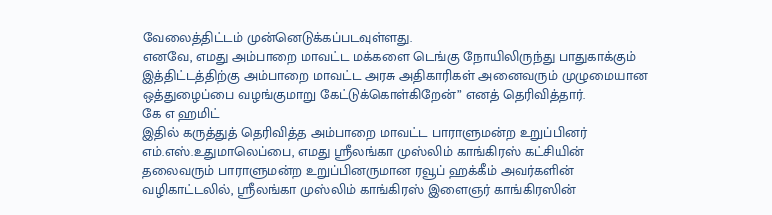வேலைத்திட்டம் முன்னெடுக்கப்படவுள்ளது.
எனவே, எமது அம்பாறை மாவட்ட மக்களை டெங்கு நோயிலிருந்து பாதுகாக்கும் இத்திட்டத்திற்கு அம்பாறை மாவட்ட அரசு அதிகாரிகள் அனைவரும் முழுமையான ஒத்துழைப்பை வழங்குமாறு கேட்டுக்கொள்கிறேன்” எனத் தெரிவித்தார்.
கே எ ஹமிட்
இதில் கருத்துத் தெரிவித்த அம்பாறை மாவட்ட பாராளுமன்ற உறுப்பினர் எம்.எஸ்.உதுமாலெப்பை, எமது ஶ்ரீலங்கா முஸ்லிம் காங்கிரஸ் கட்சியின் தலைவரும் பாராளுமன்ற உறுப்பினருமான ரவூப் ஹக்கீம் அவர்களின் வழிகாட்டலில், ஶ்ரீலங்கா முஸ்லிம் காங்கிரஸ் இளைஞர் காங்கிரஸின்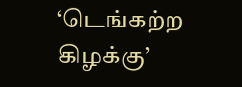‘டெங்கற்ற கிழக்கு’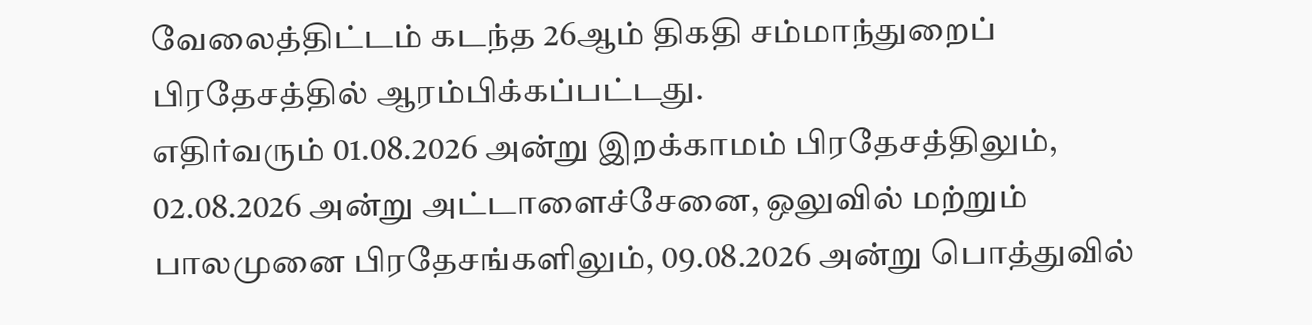வேலைத்திட்டம் கடந்த 26ஆம் திகதி சம்மாந்துறைப் பிரதேசத்தில் ஆரம்பிக்கப்பட்டது.
எதிர்வரும் 01.08.2026 அன்று இறக்காமம் பிரதேசத்திலும், 02.08.2026 அன்று அட்டாளைச்சேனை, ஒலுவில் மற்றும் பாலமுனை பிரதேசங்களிலும், 09.08.2026 அன்று பொத்துவில்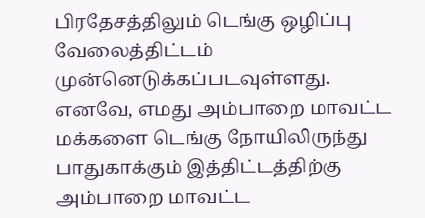பிரதேசத்திலும் டெங்கு ஒழிப்பு வேலைத்திட்டம் முன்னெடுக்கப்படவுள்ளது.
எனவே, எமது அம்பாறை மாவட்ட மக்களை டெங்கு நோயிலிருந்து பாதுகாக்கும் இத்திட்டத்திற்கு அம்பாறை மாவட்ட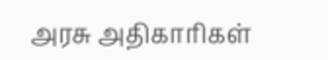அரசு அதிகாரிகள்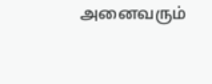அனைவரும்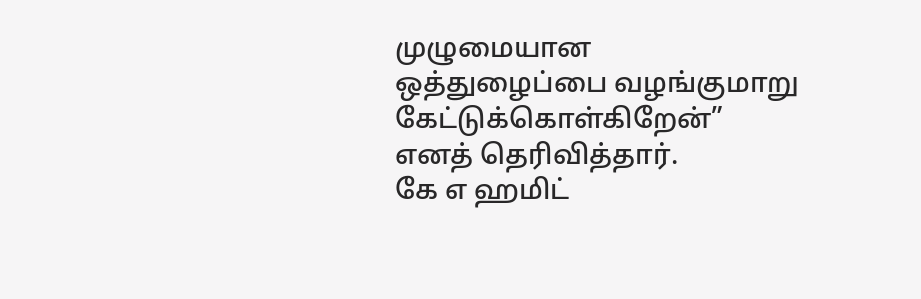முழுமையான ஒத்துழைப்பை வழங்குமாறு கேட்டுக்கொள்கிறேன்” எனத் தெரிவித்தார்.
கே எ ஹமிட்